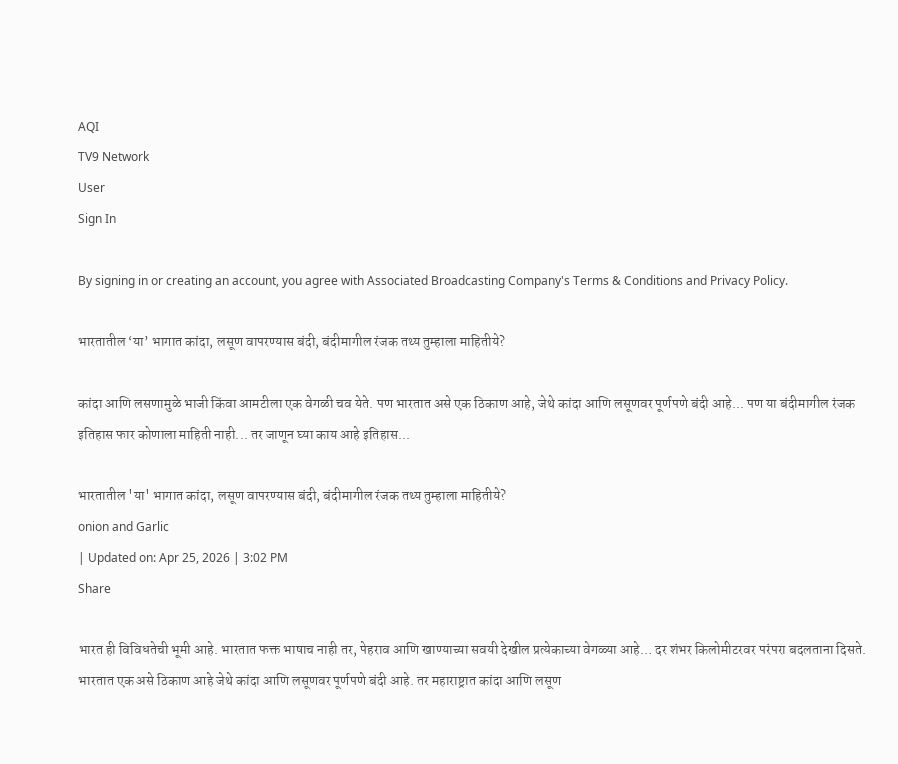AQI
TV9 Network
User
Sign In

By signing in or creating an account, you agree with Associated Broadcasting Company's Terms & Conditions and Privacy Policy.

भारतातील ‘या’ भागात कांदा, लसूण वापरण्यास बंदी, बंदीमागील रंजक तथ्य तुम्हाला माहितीये?

कांदा आणि लसणामुळे भाजी किंवा आमटीला एक वेगळी चव येते. पण भारतात असे एक ठिकाण आहे, जेथे कांदा आणि लसूणवर पूर्णपणे बंदी आहे... पण या बंदीमागील रंजक इतिहास फार कोणाला माहिती नाही... तर जाणून घ्या काय आहे इतिहास...

भारतातील 'या' भागात कांदा, लसूण वापरण्यास बंदी, बंदीमागील रंजक तथ्य तुम्हाला माहितीये?
onion and Garlic
| Updated on: Apr 25, 2026 | 3:02 PM
Share

भारत ही विविधतेची भूमी आहे. भारतात फक्त भाषाच नाही तर, पेहराव आणि खाण्याच्या सवयी देखील प्रत्येकाच्या वेगळ्या आहे… दर शंभर किलोमीटरवर परंपरा बदलताना दिसते. भारतात एक असे ठिकाण आहे जेथे कांदा आणि लसूणवर पूर्णपणे बंदी आहे. तर महाराष्ट्रात कांदा आणि लसूण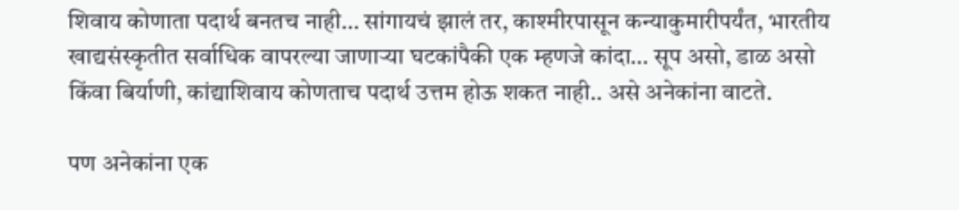शिवाय कोणाता पदार्थ बनतच नाही… सांगायचं झालं तर, काश्मीरपासून कन्याकुमारीपर्यंत, भारतीय खाद्यसंस्कृतीत सर्वाधिक वापरल्या जाणाऱ्या घटकांपैकी एक म्हणजे कांदा… सूप असो, डाळ असो किंवा बिर्याणी, कांद्याशिवाय कोणताच पदार्थ उत्तम होऊ शकत नाही.. असे अनेकांना वाटते.

पण अनेकांना एक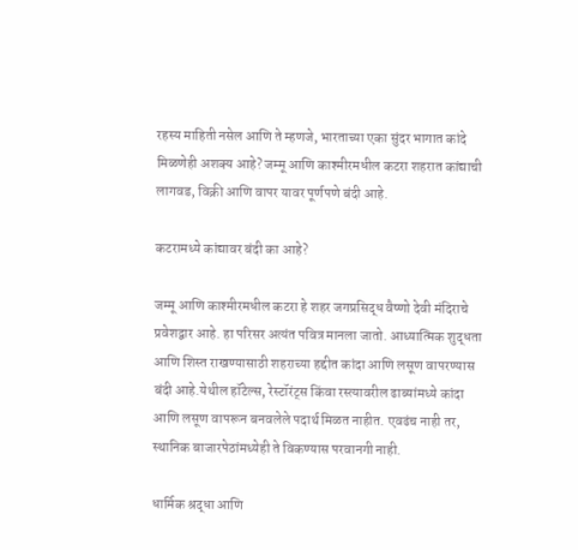रहस्य माहिती नसेल आणि ते म्हणजे, भारताच्या एका सुंदर भागात कांदे मिळणेही अशक्य आहे? जम्मू आणि काश्मीरमधील कटरा शहरात कांद्याची लागवड, विक्री आणि वापर यावर पूर्णपणे बंदी आहे.

कटरामध्ये कांद्यावर बंदी का आहे?

जम्मू आणि काश्मीरमधील कटरा हे शहर जगप्रसिद्ध वैष्णो देवी मंदिराचे प्रवेशद्वार आहे. हा परिसर अत्यंत पवित्र मानला जातो. आध्यात्मिक शुद्धता आणि शिस्त राखण्यासाठी शहराच्या हद्दीत कांदा आणि लसूण वापरण्यास बंदी आहे.येथील हॉटेल्स, रेस्टॉरंट्स किंवा रस्त्यावरील ढाब्यांमध्ये कांदा आणि लसूण वापरून बनवलेले पदार्थ मिळत नाहीत. एवढंच नाही तर, स्थानिक बाजारपेठांमध्येही ते विकण्यास परवानगी नाही.

धार्मिक श्रद्धा आणि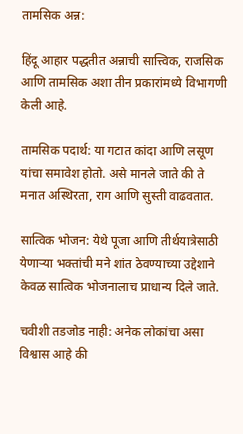तामसिक अन्न:

हिंदू आहार पद्धतीत अन्नाची सात्त्विक, राजसिक आणि तामसिक अशा तीन प्रकारांमध्ये विभागणी केली आहे.

तामसिक पदार्थ: या गटात कांदा आणि लसूण यांचा समावेश होतो. असे मानले जाते की ते मनात अस्थिरता, राग आणि सुस्ती वाढवतात.

सात्विक भोजन: येथे पूजा आणि तीर्थयात्रेसाठी येणाऱ्या भक्तांची मने शांत ठेवण्याच्या उद्देशाने केवळ सात्विक भोजनालाच प्राधान्य दिले जाते.

चवीशी तडजोड नाही: अनेक लोकांचा असा विश्वास आहे की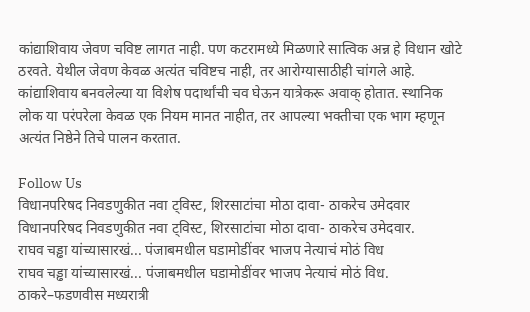कांद्याशिवाय जेवण चविष्ट लागत नाही. पण कटरामध्ये मिळणारे सात्विक अन्न हे विधान खोटे ठरवते. येथील जेवण केवळ अत्यंत चविष्टच नाही, तर आरोग्यासाठीही चांगले आहे. कांद्याशिवाय बनवलेल्या या विशेष पदार्थांची चव घेऊन यात्रेकरू अवाक् होतात. स्थानिक लोक या परंपरेला केवळ एक नियम मानत नाहीत, तर आपल्या भक्तीचा एक भाग म्हणून अत्यंत निष्ठेने तिचे पालन करतात.

Follow Us
विधानपरिषद निवडणुकीत नवा ट्विस्ट, शिरसाटांचा मोठा दावा- ठाकरेच उमेदवार
विधानपरिषद निवडणुकीत नवा ट्विस्ट, शिरसाटांचा मोठा दावा- ठाकरेच उमेदवार.
राघव चड्ढा यांच्यासारखं... पंजाबमधील घडामोडींवर भाजप नेत्याचं मोठं विध
राघव चड्ढा यांच्यासारखं... पंजाबमधील घडामोडींवर भाजप नेत्याचं मोठं विध.
ठाकरे–फडणवीस मध्यरात्री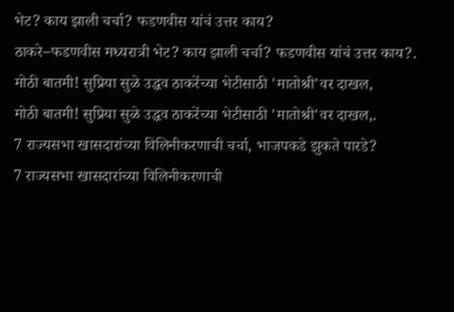भेट? काय झाली चर्चा? फडणवीस यांचं उत्तर काय?
ठाकरे–फडणवीस मध्यरात्री भेट? काय झाली चर्चा? फडणवीस यांचं उत्तर काय?.
मोठी बातमी! सुप्रिया सुळे उद्धव ठाकरेंच्या भेटीसाठी 'मातोश्री'वर दाखल,
मोठी बातमी! सुप्रिया सुळे उद्धव ठाकरेंच्या भेटीसाठी 'मातोश्री'वर दाखल,.
7 राज्यसभा खासदारांच्या विलिनीकरणाची चर्चा, भाजपकडे झुकते पारडे?
7 राज्यसभा खासदारांच्या विलिनीकरणाची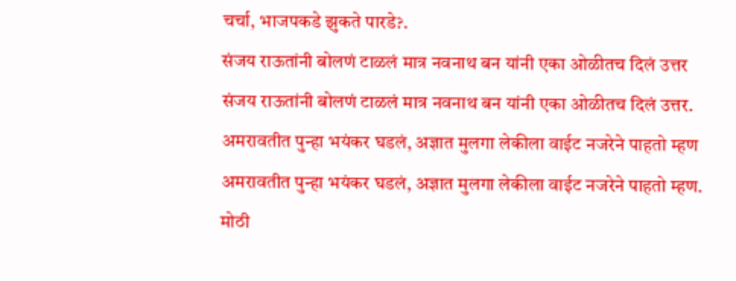चर्चा, भाजपकडे झुकते पारडे?.
संजय राऊतांनी बोलणं टाळलं मात्र नवनाथ बन यांनी एका ओळीतच दिलं उत्तर
संजय राऊतांनी बोलणं टाळलं मात्र नवनाथ बन यांनी एका ओळीतच दिलं उत्तर.
अमरावतीत पुन्हा भयंकर घडलं, अज्ञात मुलगा लेकीला वाईट नजरेने पाहतो म्हण
अमरावतीत पुन्हा भयंकर घडलं, अज्ञात मुलगा लेकीला वाईट नजरेने पाहतो म्हण.
मोठी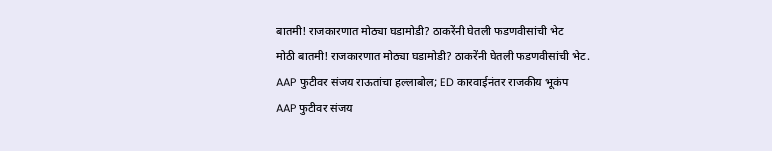बातमी! राजकारणात मोठ्या घडामोडी? ठाकरेंनी घेतली फडणवीसांची भेट
मोठी बातमी! राजकारणात मोठ्या घडामोडी? ठाकरेंनी घेतली फडणवीसांची भेट.
AAP फुटीवर संजय राऊतांचा हल्लाबोल; ED कारवाईनंतर राजकीय भूकंप
AAP फुटीवर संजय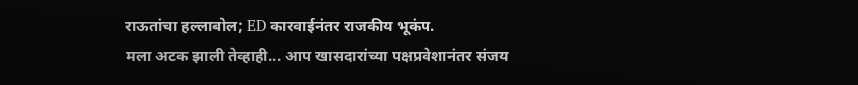राऊतांचा हल्लाबोल; ED कारवाईनंतर राजकीय भूकंप.
मला अटक झाली तेव्हाही... आप खासदारांच्या पक्षप्रवेशानंतर संजय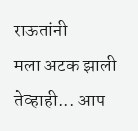राऊतांनी
मला अटक झाली तेव्हाही... आप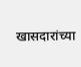खासदारांच्या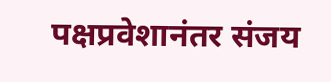पक्षप्रवेशानंतर संजय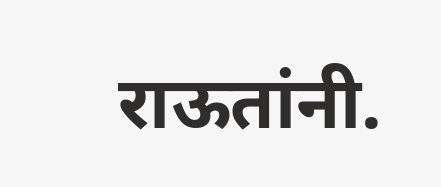राऊतांनी.